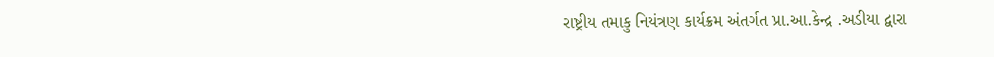રાષ્ટ્રીય તમાકુ નિયંત્રણ કાર્યક્રમ અંતર્ગત પ્રા.આ.કેન્દ્ર .અડીયા દ્વારા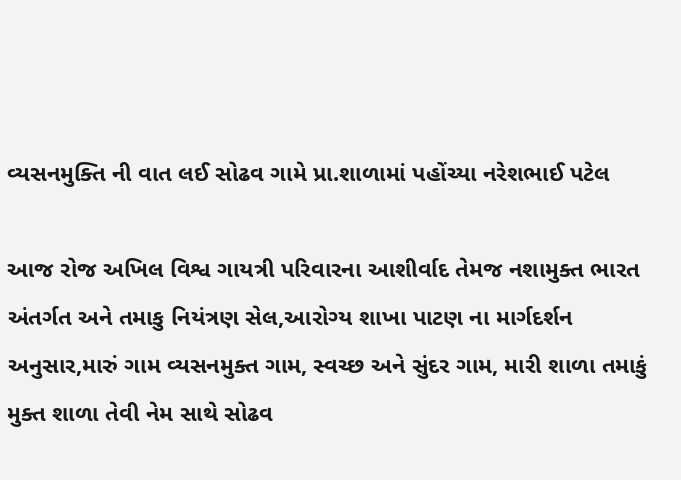વ્યસનમુક્તિ ની વાત લઈ સોઢવ ગામે પ્રા.શાળામાં પહોંચ્યા નરેશભાઈ પટેલ

આજ રોજ અખિલ વિશ્વ ગાયત્રી પરિવારના આશીર્વાદ તેમજ નશામુક્ત ભારત અંતર્ગત અને તમાકુ નિયંત્રણ સેલ,આરોગ્ય શાખા પાટણ ના માર્ગદર્શન અનુસાર,મારું ગામ વ્યસનમુક્ત ગામ, સ્વચ્છ અને સુંદર ગામ, મારી શાળા તમાકું મુક્ત શાળા તેવી નેમ સાથે સોઢવ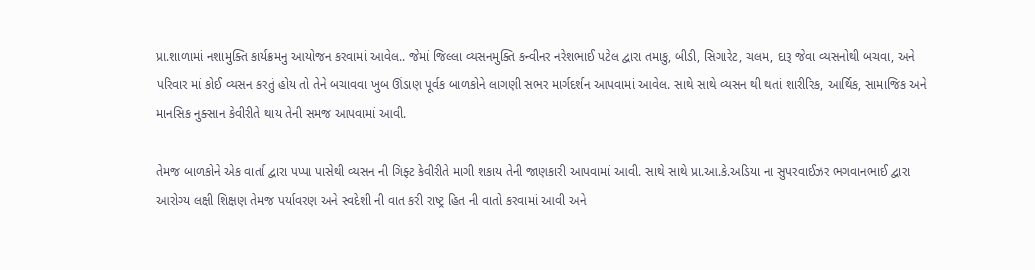પ્રા.શાળામાં નશામુક્તિ કાર્યક્રમનુ આયોજન કરવામાં આવેલ.. જેમાં જિલ્લા વ્યસનમુક્તિ કન્વીનર નરેશભાઈ પટેલ દ્વારા તમાકુ, બીડી, સિગારેટ, ચલમ, દારૂ જેવા વ્યસનોથી બચવા, અને પરિવાર માં કોઈ વ્યસન કરતું હોય તો તેને બચાવવા ખુબ ઊંડાણ પૂર્વક બાળકોને લાગણી સભર માર્ગદર્શન આપવામાં આવેલ. સાથે સાથે વ્યસન થી થતાં શારીરિક, આર્થિક, સામાજિક અને માનસિક નુક્સાન કેવીરીતે થાય તેની સમજ આપવામાં આવી.

તેમજ બાળકોને એક વાર્તા દ્વારા પપ્પા પાસેથી વ્યસન ની ગિફ્ટ કેવીરીતે માગી શકાય તેની જાણકારી આપવામાં આવી. સાથે સાથે પ્રા.આ.કે.અડિયા ના સુપરવાઈઝર ભગવાનભાઈ દ્વારા આરોગ્ય લક્ષી શિક્ષણ તેમજ પર્યાવરણ અને સ્વદેશી ની વાત કરી રાષ્ટ્ર હિત ની વાતો કરવામાં આવી અને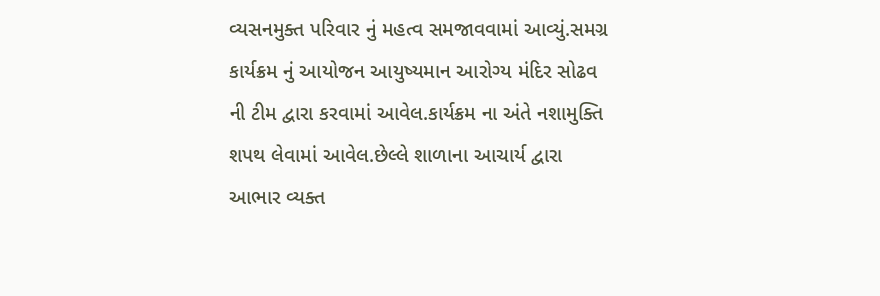વ્યસનમુક્ત પરિવાર નું મહત્વ સમજાવવામાં આવ્યું.સમગ્ર કાર્યક્રમ નું આયોજન આયુષ્યમાન આરોગ્ય મંદિર સોઢવ ની ટીમ દ્વારા કરવામાં આવેલ.કાર્યક્રમ ના અંતે નશામુક્તિ શપથ લેવામાં આવેલ.છેલ્લે શાળાના આચાર્ય દ્વારા આભાર વ્યક્ત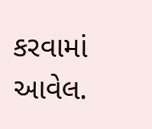કરવામાં આવેલ.